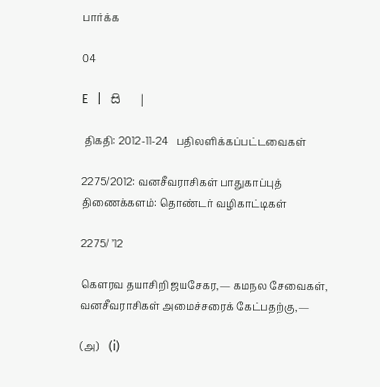பார்க்க

04

E   |   සි   |

 திகதி: 2012-11-24   பதிலளிக்கப்பட்டவைகள்

2275/2012: வனசீவராசிகள் பாதுகாப்புத் திணைக்களம்: தொண்டர் வழிகாட்டிகள்

2275/ ’12

கெளரவ தயாசிறி ஜயசேகர,— கமநல சேவைகள், வனசீவராசிகள் அமைச்சரைக் கேட்பதற்கு,—

(அ)    (i)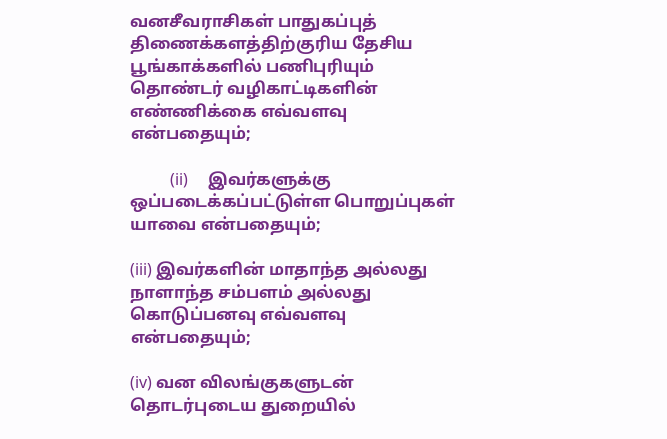வனசீவராசிகள் பாதுகப்புத் திணைக்களத்திற்குரிய தேசிய பூங்காக்களில் பணிபுரியும் தொண்டர் வழிகாட்டிகளின் எண்ணிக்கை எவ்வளவு என்பதையும்;

          (ii)     இவர்களுக்கு ஒப்படைக்கப்பட்டுள்ள பொறுப்புகள் யாவை என்பதையும்;

(iii) இவர்களின் மாதாந்த அல்லது நாளாந்த சம்பளம் அல்லது கொடுப்பனவு எவ்வளவு என்பதையும்;

(iv) வன விலங்குகளுடன் தொடர்புடைய துறையில்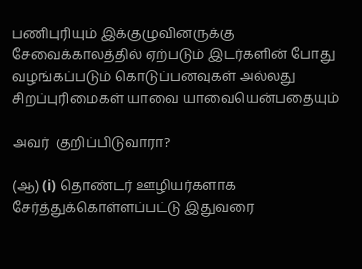பணிபுரியும் இக்குழுவினருக்கு சேவைக்காலத்தில் ஏற்படும் இடர்களின் போது வழங்கப்படும் கொடுப்பனவுகள் அல்லது சிறப்புரிமைகள் யாவை யாவையென்பதையும்

அவர்  குறிப்பிடுவாரா?

(ஆ) (i) தொண்டர் ஊழியர்களாக சேர்த்துக்கொள்ளப்பட்டு இதுவரை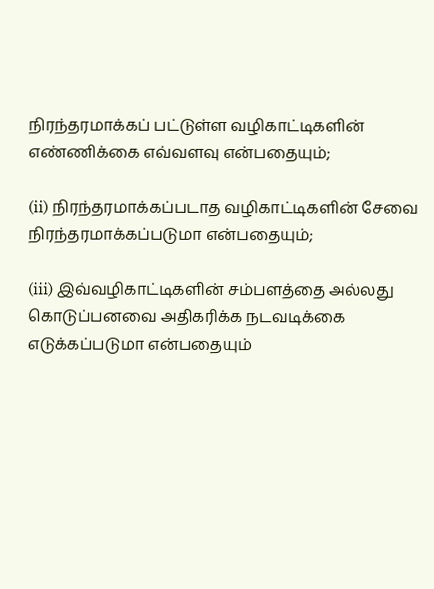நிரந்தரமாக்கப் பட்டுள்ள வழிகாட்டிகளின் எண்ணிக்கை எவ்வளவு என்பதையும்;

(ii) நிரந்தரமாக்கப்படாத வழிகாட்டிகளின் சேவை நிரந்தரமாக்கப்படுமா என்பதையும்;

(iii) இவ்வழிகாட்டிகளின் சம்பளத்தை அல்லது கொடுப்பனவை அதிகரிக்க நடவடிக்கை எடுக்கப்படுமா என்பதையும்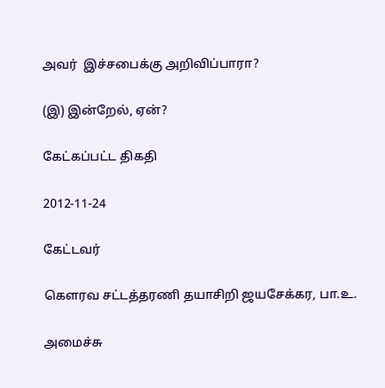அவர்  இச்சபைக்கு அறிவிப்பாரா?

(இ) இன்றேல், ஏன்?

கேட்கப்பட்ட திகதி

2012-11-24

கேட்டவர்

கௌரவ சட்டத்தரணி தயாசிறி ஜயசேக்கர, பா.உ.

அமைச்சு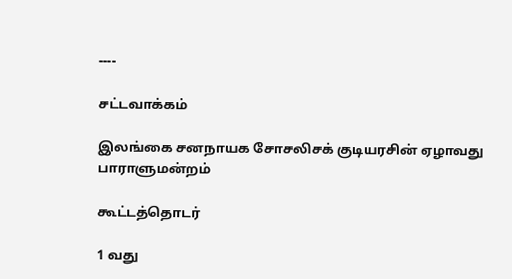----

சட்டவாக்கம்

இலங்கை சனநாயக சோசலிசக் குடியரசின் ஏழாவது பாராளுமன்றம்

கூட்டத்தொடர்

1 வது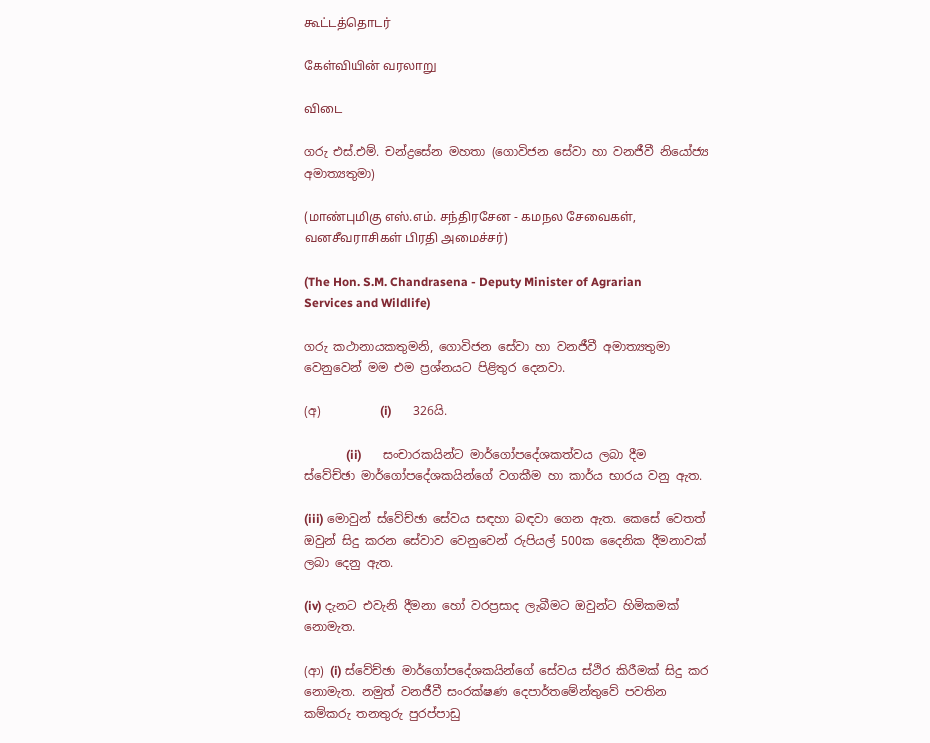கூட்டத்தொடர்

கேள்வியின் வரலாறு

விடை

ගරු එස්.එම්. චන්ද්‍රසේන මහතා (ගොවිජන සේවා හා වනජීවී නියෝජ්‍ය අමාත්‍යතුමා)

(மாண்புமிகு எஸ்.எம். சந்திரசேன - கமநல சேவைகள், வனசீவராசிகள் பிரதி அமைச்சர்)

(The Hon. S.M. Chandrasena - Deputy Minister of Agrarian Services and Wildlife)

ගරු කථානායකතුමනි, ගොවිජන සේවා හා වනජීවී අමාත්‍යතුමා වෙනුවෙන් මම එම ප්‍රශ්නයට පිළිතුර දෙනවා.

(අ)          (i)       326යි.

              (ii)       සංචාරකයින්ට මාර්ගෝපදේශකත්වය ලබා දීම ස්වේච්ඡා මාර්ගෝපදේශකයින්ගේ වගකීම හා කාර්ය භාරය වනු ඇත.

(iii) මොවුන් ස්වේච්ඡා සේවය සඳහා බඳවා ගෙන ඇත. කෙසේ වෙතත් ඔවුන් සිදු කරන සේවාව වෙනුවෙන් රුපියල් 500ක දෛනික දීමනාවක් ලබා දෙනු ඇත.

(iv) දැනට එවැනි දීමනා හෝ වරප්‍රසාද ලැබීමට ඔවුන්ට හිමිකමක් නොමැත.

(ආ) (i) ස්වේච්ඡා මාර්ගෝපදේශකයින්ගේ සේවය ස්ථිර කිරීමක් සිදු කර නොමැත. නමුත් වනජීවී සංරක්ෂණ දෙපාර්තමේන්තුවේ පවතින කම්කරු තනතුරු පුරප්පාඩු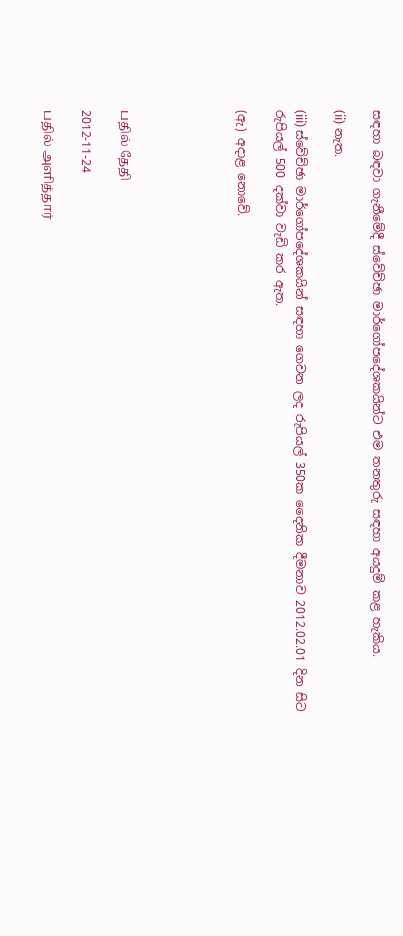සඳහා බඳවා ගැනීමේදී ස්වේච්ඡා මාර්ගෝපදේශකයින්ට එම තනතුරු සඳහා අයදුම් කළ හැකිය.

(ii) නැත.

(iii) ස්වේච්ඡා මාර්ගෝපදේශකයින් සඳහා ගෙවන ලද රුපියල් 350ක දෛනික දීමනාව 2012.02.01 දින සිට රුපියල් 500 දක්වා වැඩි කර ඇත.

(ඇ) අදාළ නොවේ.





பதில் தேதி

2012-11-24

பதில் அளித்தார்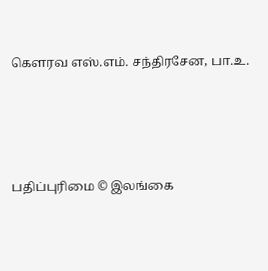கௌரவ எஸ்.எம். சந்திரசேன, பா.உ.





பதிப்புரிமை © இலங்கை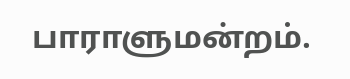பாராளுமன்றம்.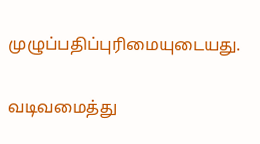முழுப்பதிப்புரிமையுடையது.

வடிவமைத்து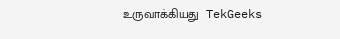உருவாக்கியது  TekGeeks